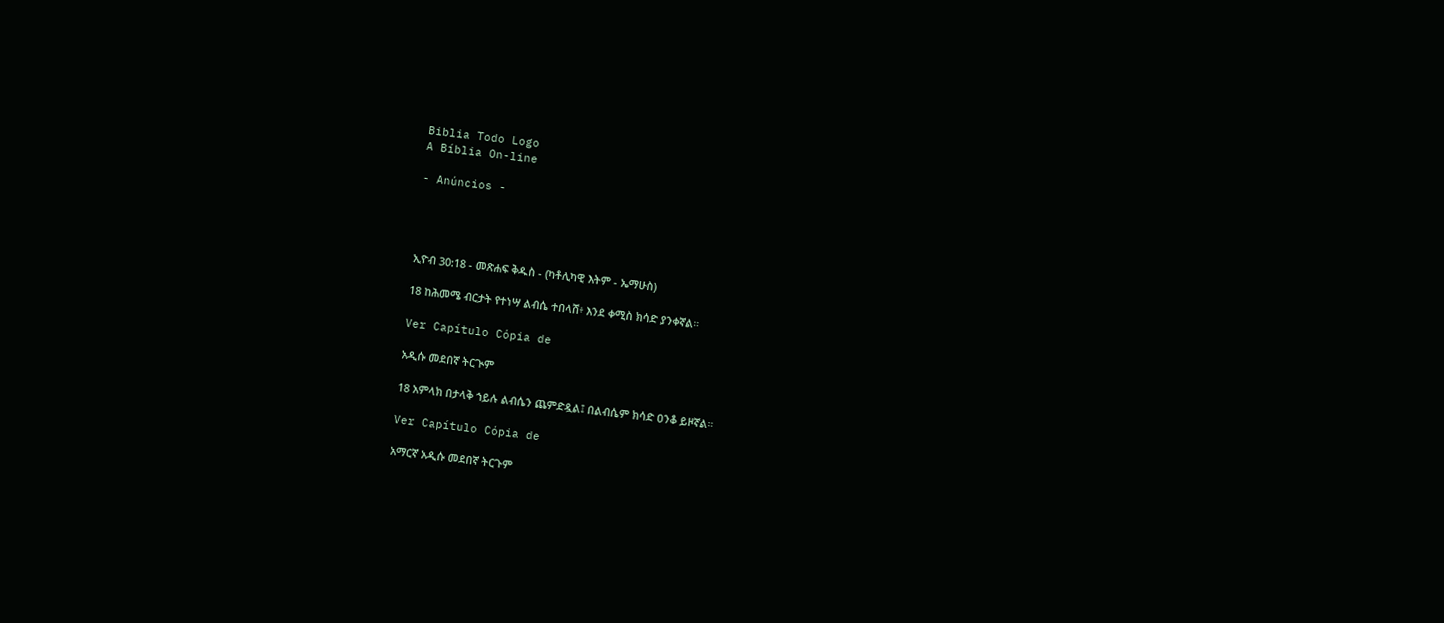Biblia Todo Logo
A Bíblia On-line

- Anúncios -




ኢዮብ 30:18 - መጽሐፍ ቅዱስ - (ካቶሊካዊ እትም - ኤማሁስ)

18 ከሕመሜ ብርታት የተነሣ ልብሴ ተበላሸ፥ እንደ ቀሚስ ክሳድ ያንቀኛል።

Ver Capítulo Cópia de

አዲሱ መደበኛ ትርጒም

18 አምላክ በታላቅ ኀይሉ ልብሴን ጨምድዷል፤ በልብሴም ክሳድ ዐንቆ ይዞኛል።

Ver Capítulo Cópia de

አማርኛ አዲሱ መደበኛ ትርጉም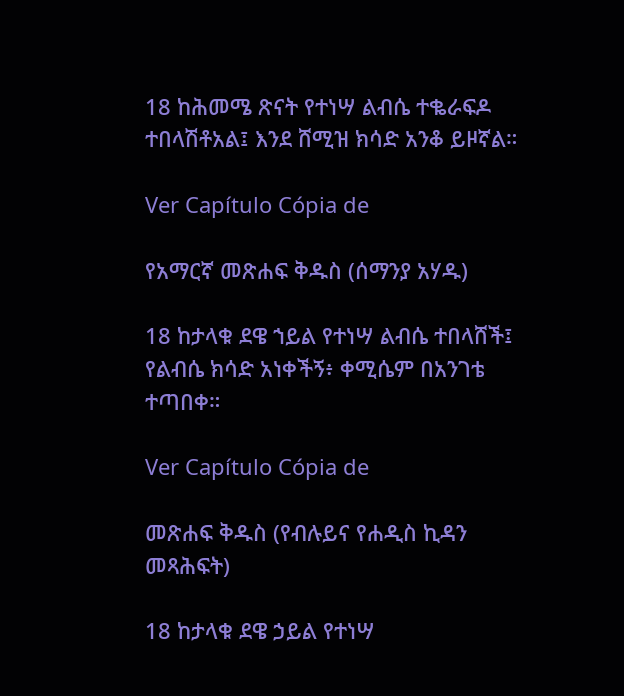18 ከሕመሜ ጽናት የተነሣ ልብሴ ተቈራፍዶ ተበላሽቶአል፤ እንደ ሸሚዝ ክሳድ አንቆ ይዞኛል።

Ver Capítulo Cópia de

የአማርኛ መጽሐፍ ቅዱስ (ሰማንያ አሃዱ)

18 ከታላቁ ደዌ ኀይል የተነሣ ልብሴ ተበላሸች፤ የልብሴ ክሳድ አነቀችኝ፥ ቀሚሴም በአንገቴ ተጣበቀ።

Ver Capítulo Cópia de

መጽሐፍ ቅዱስ (የብሉይና የሐዲስ ኪዳን መጻሕፍት)

18 ከታላቁ ደዌ ኃይል የተነሣ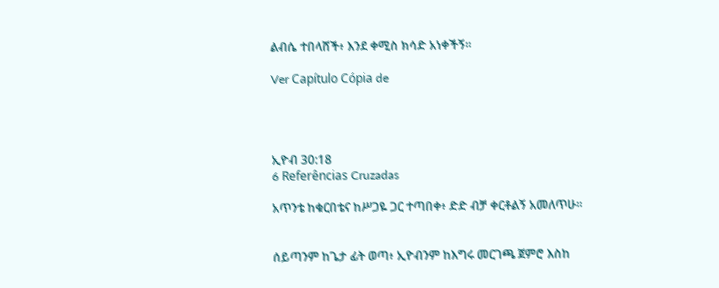ልብሴ ተበላሸች፥ እንደ ቀሚስ ክሳድ አነቀችኝ።

Ver Capítulo Cópia de




ኢዮብ 30:18
6 Referências Cruzadas

አጥንቴ ከቁርበቴና ከሥጋዬ ጋር ተጣበቀ፥ ድድ ብቻ ቀርቶልኝ አመለጥሁ።


ሰይጣንም ከጌታ ፊት ወጣ፥ ኢዮብንም ከእግሩ መርገጫ ጀምሮ እስከ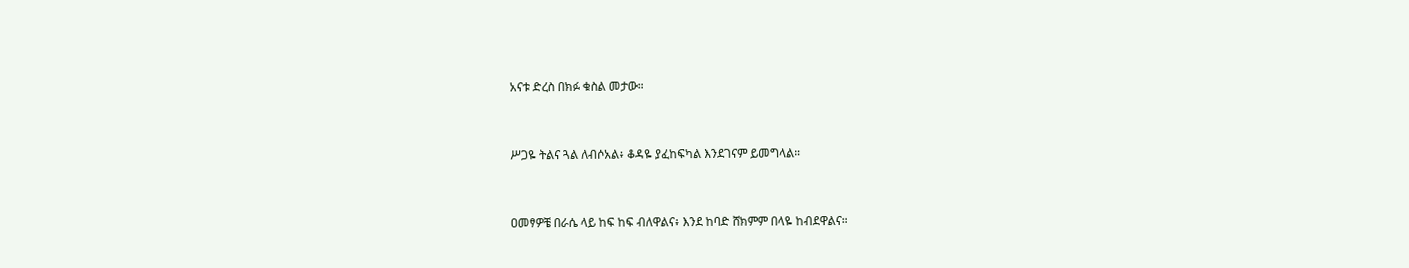አናቱ ድረስ በክፉ ቁስል መታው።


ሥጋዬ ትልና ጓል ለብሶአል፥ ቆዳዬ ያፈከፍካል እንደገናም ይመግላል።


ዐመፃዎቼ በራሴ ላይ ከፍ ከፍ ብለዋልና፥ እንደ ከባድ ሸክምም በላዬ ከብደዋልና።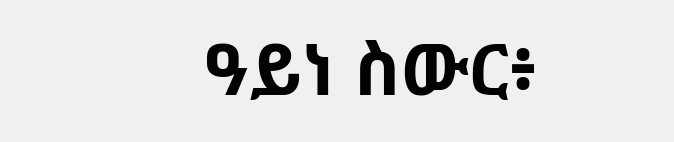ዓይነ ስውር፥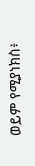ወይም የሚያነክስ፥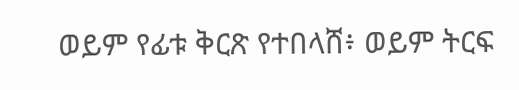ወይም የፊቱ ቅርጽ የተበላሸ፥ ወይም ትርፍ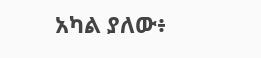አካል ያለው፥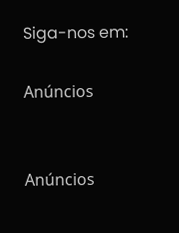Siga-nos em:

Anúncios


Anúncios